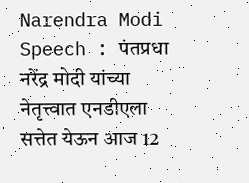Narendra Modi Speech : पंतप्रधा नरेंद्र मोदी यांच्या नेतृत्त्वात एनडीएला सत्तेत येऊन आज 12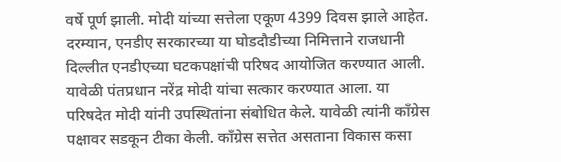वर्षे पूर्ण झाली. मोदी यांच्या सत्तेला एकूण 4399 दिवस झाले आहेत. दरम्यान, एनडीए सरकारच्या या घोडदौडीच्या निमित्ताने राजधानी दिल्लीत एनडीएच्या घटकपक्षांची परिषद आयोजित करण्यात आली. यावेळी पंतप्रधान नरेंद्र मोदी यांचा सत्कार करण्यात आला. या परिषदेत मोदी यांनी उपस्थितांना संबोधित केले. यावेळी त्यांनी काँग्रेस पक्षावर सडकून टीका केली. काँग्रेस सत्तेत असताना विकास कसा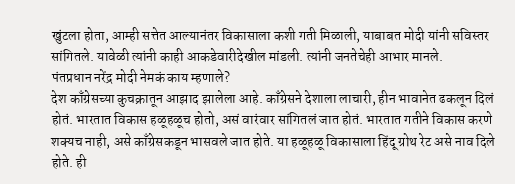खुंटला होता, आम्ही सत्तेत आल्यानंतर विकासाला कशी गती मिळाली, याबाबत मोदी यांनी सविस्तर सांगितले. यावेळी त्यांनी काही आकडेवारीदेखील मांडली. त्यांनी जनतेचेही आभार मानले.
पंतप्रधान नरेंद्र मोदी नेमकं काय म्हणाले?
देश काँग्रेसच्या कुचक्रातून आझाद झालेला आहे. काँग्रेसने देशाला लाचारी, हीन भावानेत ढकलून दिलं होतं. भारतात विकास हळूहळूच होतो, असं वारंवार सांगितलं जात होतं. भारतात गतीने विकास करणे शक्यच नाही, असे काँग्रेसकडून भासवले जात होते. या हळूहळू विकासाला हिंदू ग्रोथ रेट असे नाव दिले होते. ही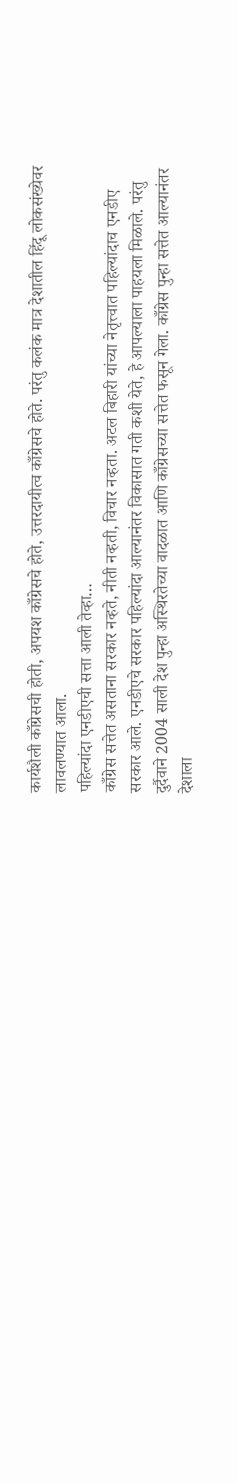कार्यशैली काँग्रेसची होती, अपयश काँग्रेसचे होते, उत्तरदायीत्व काँग्रेसचे होते. परंतु कलंक मात्र देशातील हिंदू लोकसंख्येवर लावलण्यात आला.
पहिल्यांदा एनडीएची सत्ता आली तेव्हा…
काँग्रेस सत्तेत असताना सरकार नव्हते, नीती नव्हती, विचार नव्हता. अटल बिहारी यांच्या नेतृत्त्वात पहिल्यांदाच एनडीए सरकार आले. एनडीएचे सरकार पहिल्यांदा आल्यानंतर विकासात गती कशी येते, हे आपल्याला पाहयला मिळाले. परंतु दुर्दैवाने 2004 साली देश पुन्हा अस्थिरतेच्या वादळात आणि काँग्रेसच्या सत्तेत फसून गेला. काँग्रेस पुन्हा सत्तेत आल्यानंतर देशाला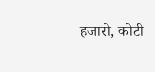हजारो, कोटी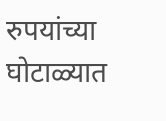रुपयांच्या घोटाळ्यात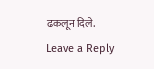ढकलून दिले.
Leave a Reply